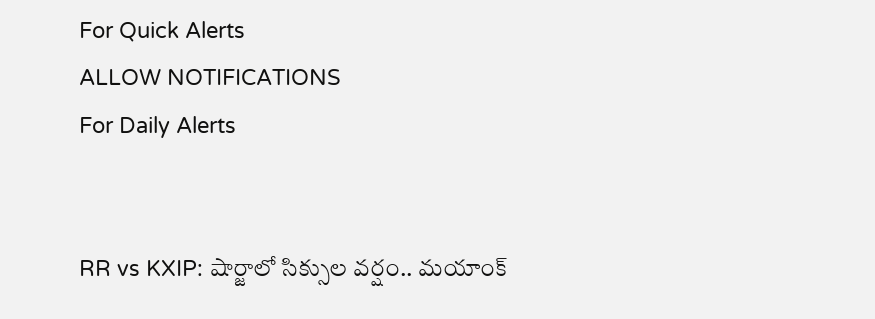For Quick Alerts
ALLOW NOTIFICATIONS
For Daily Alerts


RR vs KXIP: షార్జాలో సిక్సుల వర్షం.. మయాంక్‌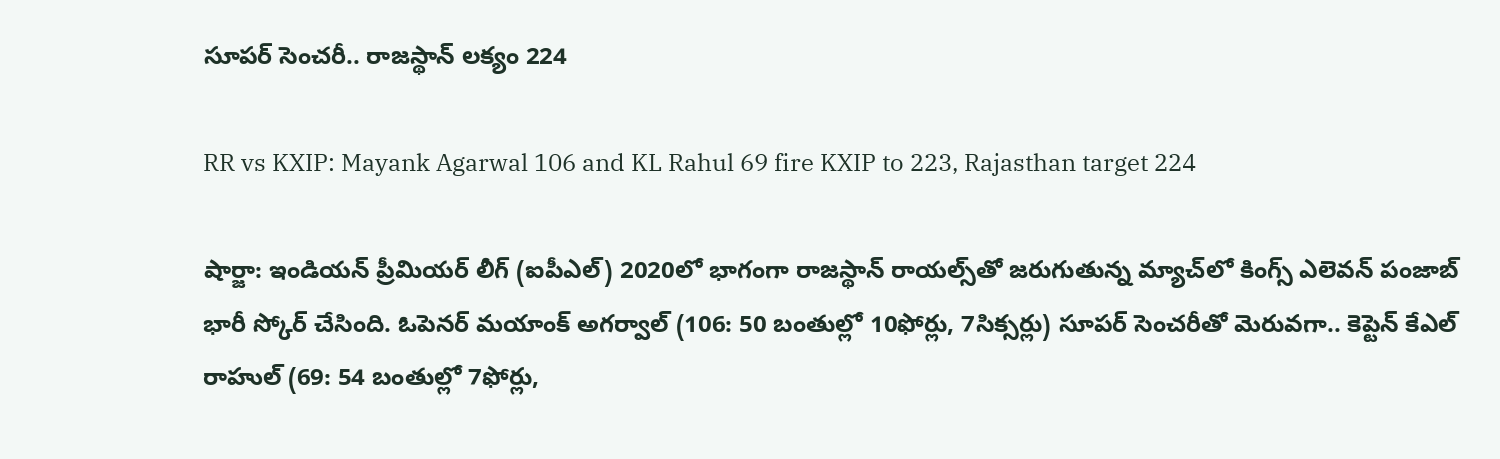సూపర్ సెంచరీ‌.. రాజస్థాన్ లక్యం 224

RR vs KXIP: Mayank Agarwal 106 and KL Rahul 69 fire KXIP to 223, Rajasthan target 224

షార్జా: ఇండియన్ ప్రీమియర్ లీగ్ (ఐపీఎల్) 2020లో భాగంగా రాజస్థాన్ రాయల్స్‌తో జరుగుతున్న మ్యాచ్‌లో కింగ్స్ ఎలెవన్ పంజాబ్ భారీ స్కోర్ చేసింది. ఓపెనర్ మయాంక్‌ అగర్వాల్ ‌(106: 50 బంతుల్లో 10ఫోర్లు, 7సిక్సర్లు) సూపర్ సెంచరీతో మెరువగా.. కెప్టెన్‌ కేఎల్‌ రాహుల్‌ (69: 54 బంతుల్లో 7ఫోర్లు,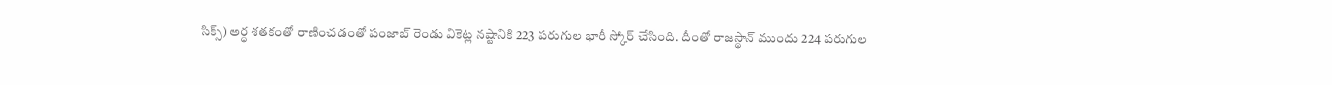సిక్స్‌) అర్ధ శతకంతో రాణించడంతో పంజాబ్‌ రెండు వికెట్ల నష్టానికి 223 పరుగుల భారీ స్కోర్ చేసింది. దీంతో రాజస్థాన్ ముందు 224 పరుగుల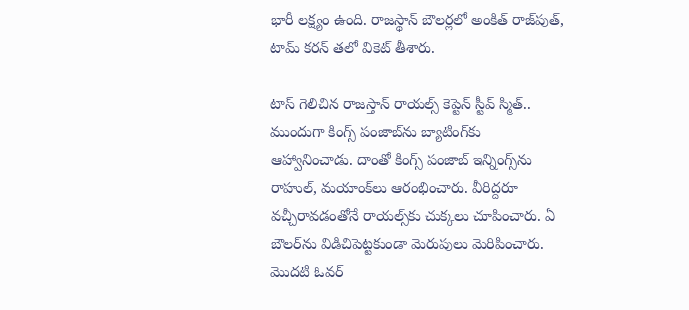భారీ లక్ష్యం ఉంది. రాజస్థాన్ బౌలర్లలో అంకిత్ రాజ్‌పుత్‌, టామ్‌ కరన్ తలో వికెట్ తీశారు.

టాస్‌ గెలిచిన రాజస్తాన్‌ రాయల్స్‌ కెప్టెన్‌ స్టీవ్‌ స్మిత్‌.. ముందుగా కింగ్స్‌ పంజాబ్‌ను బ్యాటింగ్‌కు ఆహ్వానించాడు. దాంతో కింగ్స్‌ పంజాబ్‌ ఇన్నింగ్స్‌ను రాహుల్‌, మయాంక్‌లు ఆరంభించారు. వీరిద్దరూ వచ్చీరావడంతోనే రాయల్స్‌కు చుక్కలు చూపించారు. ఏ బౌలర్‌ను విడిచిపెట్టకుండా మెరుపులు మెరిపించారు. మొదటి ఓవర్‌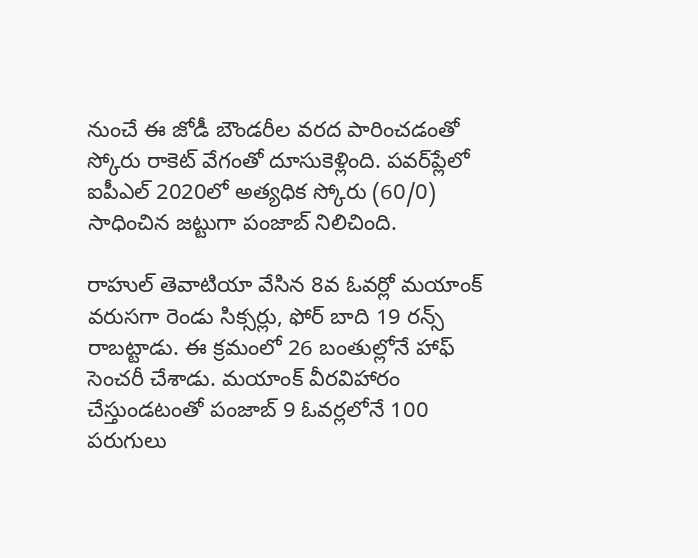నుంచే ఈ జోడీ బౌండరీల వరద పారించడంతో స్కోరు రాకెట్‌ వేగంతో దూసుకెళ్లింది. పవర్‌ప్లేలో ఐపీఎల్ 2020లో అత్యధిక స్కోరు (60/0) సాధించిన జట్టుగా పంజాబ్‌ నిలిచింది.

రాహుల్‌ తెవాటియా వేసిన 8వ ఓవర్లో మయాంక్‌ వరుసగా రెండు సిక్సర్లు, ఫోర్‌ బాది 19 రన్స్‌ రాబట్టాడు. ఈ క్రమంలో 26 బంతుల్లోనే హాఫ్ సెంచరీ చేశాడు. మయాంక్‌ వీరవిహారం చేస్తుండటంతో పంజాబ్‌ 9 ఓవర్లలోనే 100 పరుగులు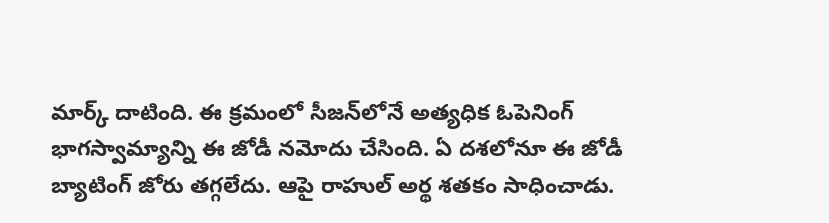మార్క్‌ దాటింది. ఈ క్రమంలో సీజన్‌లోనే అత్యధిక ఓపెనింగ్‌ భాగస్వామ్యాన్ని ఈ జోడీ నమోదు చేసింది. ఏ దశలోనూ ఈ జోడీ బ్యాటింగ్‌ జోరు తగ్గలేదు. ఆపై రాహుల్‌ అర్థ శతకం సాధించాడు.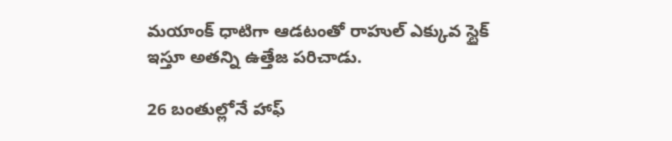మయాంక్‌ ధాటిగా ఆడటంతో రాహుల్‌ ఎక్కువ స్టైక్‌ ఇస్తూ అతన్ని ఉత్తేజ పరిచాడు.

26 బంతుల్లోనే హాఫ్‌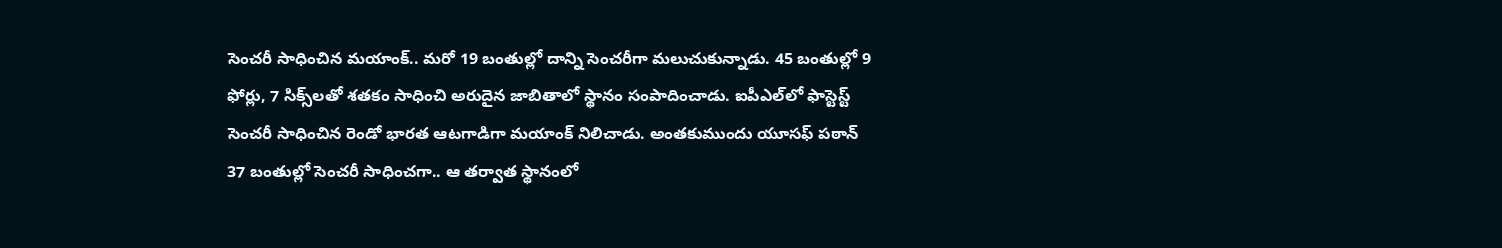సెంచరీ సాధించిన మయాంక్‌.. మరో 19 బంతుల్లో దాన్ని సెంచరీగా మలుచుకున్నాడు. 45 బంతుల్లో 9 ఫోర్లు, 7 సిక్స్‌లతో శతకం సాధించి అరుదైన జాబితాలో స్థానం సంపాదించాడు. ఐపీఎల్‌లో ఫాస్టెస్ట్‌ సెంచరీ సాధించిన రెండో భారత ఆటగాడిగా మయాంక్‌ నిలిచాడు. అంతకుముందు యూసఫ్‌ పఠాన్‌ 37 బంతుల్లో సెంచరీ సాధించగా.. ఆ తర్వాత స్థానంలో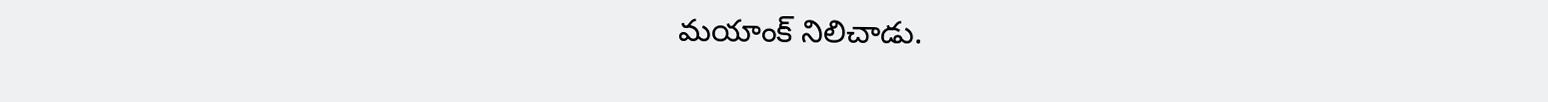మయాంక్‌ నిలిచాడు.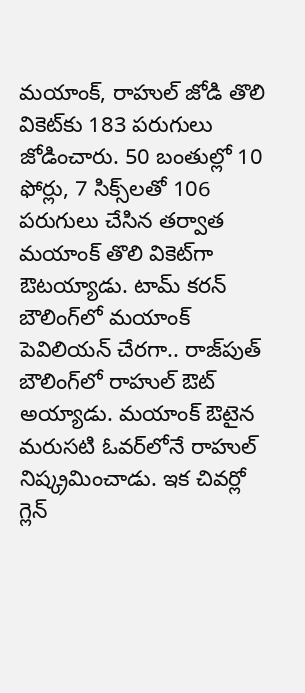మయాంక్, రాహుల్ జోడి తొలి వికెట్‌కు 183 పరుగులు జోడించారు. 50 బంతుల్లో 10 ఫోర్లు, 7 సిక్స్‌లతో 106 పరుగులు చేసిన తర్వాత మయాంక్‌ తొలి వికెట్‌గా ఔటయ్యాడు. టామ్‌ కరన్‌ బౌలింగ్‌లో మయాంక్‌ పెవిలియన్‌ చేరగా.. రాజ్‌పుత్‌ బౌలింగ్‌లో రాహుల్‌ ఔట్ అయ్యాడు. మయాంక్‌ ఔటైన మరుసటి ఓవర్‌లోనే రాహుల్‌ నిష్క్రమించాడు. ఇక చివర్లో గ్లెన్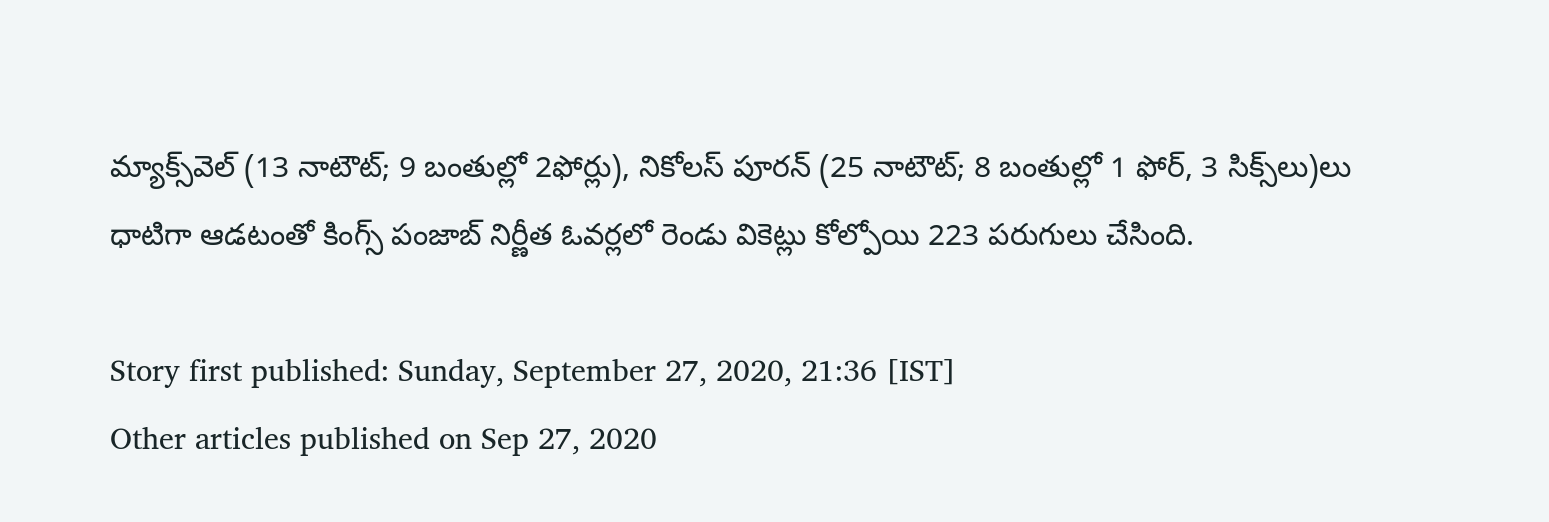మ్యాక్స్‌వెల్ (13 నాటౌట్‌; 9 బంతుల్లో 2ఫోర్లు), నికోలస్ పూరన్ ‌(25 నాటౌట్‌; 8 బంతుల్లో 1 ఫోర్‌, 3 సిక్స్‌లు)లు ధాటిగా ఆడటంతో కింగ్స్‌ పంజాబ్‌ నిర్ణీత ఓవర్లలో రెండు వికెట్లు కోల్పోయి 223 పరుగులు చేసింది.

Story first published: Sunday, September 27, 2020, 21:36 [IST]
Other articles published on Sep 27, 2020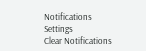Notifications
Settings
Clear Notifications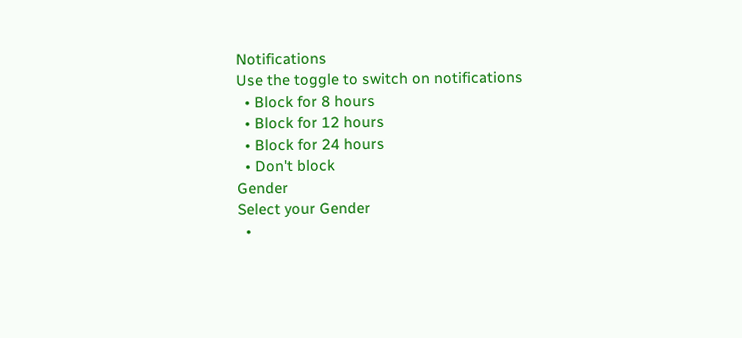Notifications
Use the toggle to switch on notifications
  • Block for 8 hours
  • Block for 12 hours
  • Block for 24 hours
  • Don't block
Gender
Select your Gender
  •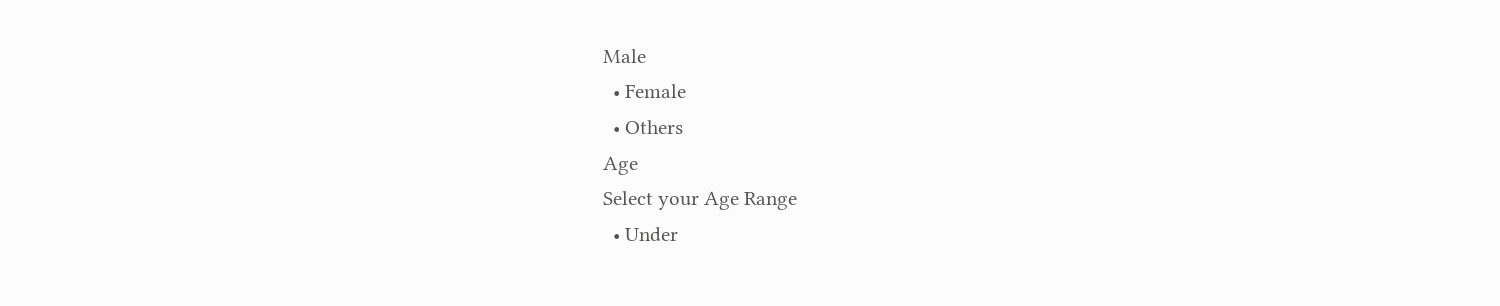Male
  • Female
  • Others
Age
Select your Age Range
  • Under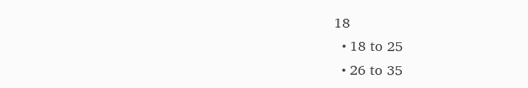18
  • 18 to 25
  • 26 to 35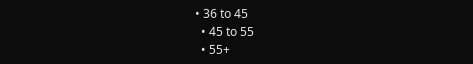• 36 to 45
  • 45 to 55
  • 55+